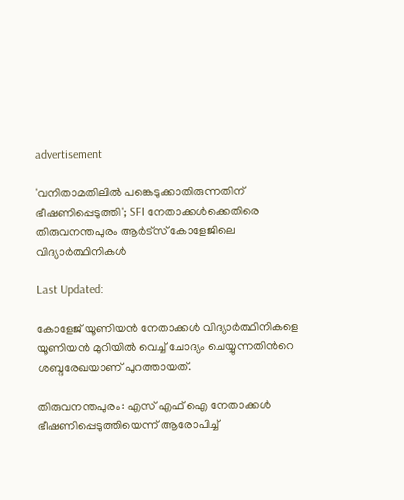advertisement

'വനിതാമതിലിൽ പങ്കെടുക്കാതിരുന്നതിന് ഭീഷണിപ്പെടുത്തി'; SFI നേതാക്കൾക്കെതിരെ തിരുവനന്തപുരം ആർട്സ് കോളേജിലെ വിദ്യാർത്ഥിനികൾ

Last Updated:

കോളേജ് യൂണിയൻ നേതാക്കൾ വിദ്യാർത്ഥിനികളെ യൂണിയൻ മുറിയിൽ വെച്ച് ചോദ്യം ചെയ്യുന്നതിന്‍റെ ശബ്ദരേഖയാണ് പുറത്തായത്.

തിരുവനന്തപുരം: എസ് എഫ് ഐ നേതാക്കൾ ഭീഷണിപ്പെടുത്തിയെന്ന് ആരോപിച്ച്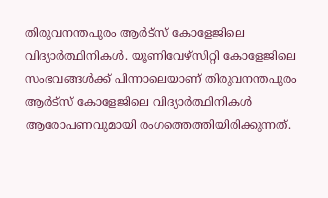തിരുവനന്തപുരം ആർട്സ് കോളേജിലെ വിദ്യാർത്ഥിനികൾ. യൂണിവേഴ്സിറ്റി കോളേജിലെ സംഭവങ്ങൾക്ക് പിന്നാലെയാണ് തിരുവനന്തപുരം ആർട്സ് കോളേജിലെ വിദ്യാർത്ഥിനികൾ ആരോപണവുമായി രംഗത്തെത്തിയിരിക്കുന്നത്.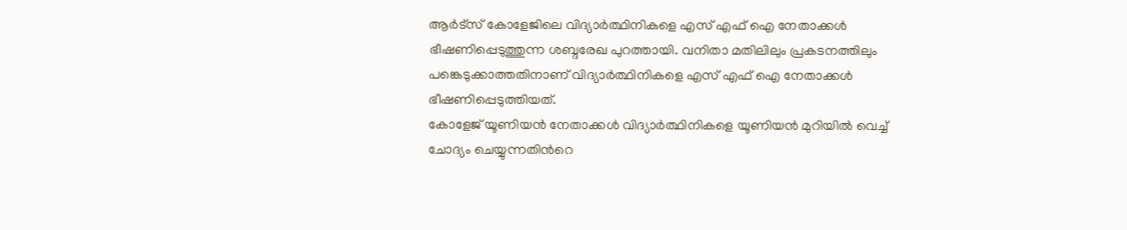ആർട്സ് കോളേജിലെ വിദ്യാർത്ഥിനികളെ എസ് എഫ് ഐ നേതാക്കൾ ഭീഷണിപ്പെടുത്തുന്ന ശബ്ദരേഖ പുറത്തായി. വനിതാ മതിലിലും പ്രകടനത്തിലും പങ്കെടുക്കാത്തതിനാണ് വിദ്യാർത്ഥിനികളെ എസ് എഫ് ഐ നേതാക്കൾ ഭീഷണിപ്പെടുത്തിയത്.
കോളേജ് യൂണിയൻ നേതാക്കൾ വിദ്യാർത്ഥിനികളെ യൂണിയൻ മുറിയിൽ വെച്ച് ചോദ്യം ചെയ്യുന്നതിന്‍റെ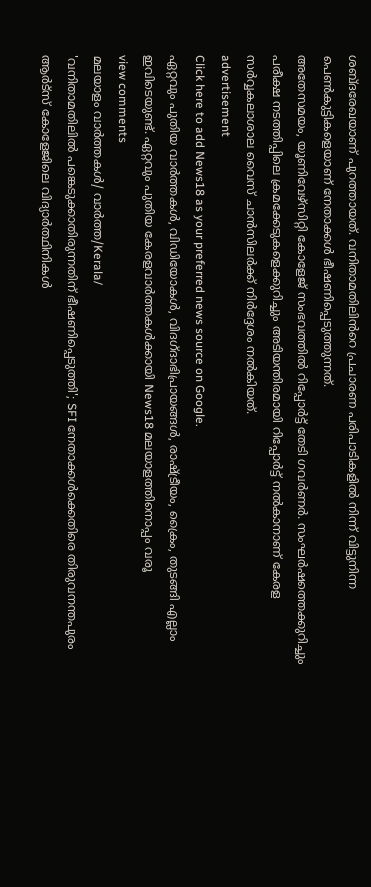ശബ്ദരേഖയാണ് പുറത്തായത്. വനിതാമതിലിൻറെ പ്രചാരണ പരിപാടികളിൽ നിന്ന് വിട്ടുനിന്ന പെൺകുട്ടികളെയാണ് നേതാക്കൾ ഭീഷണിപ്പെടുത്തുന്നത്.
അതേസമയം, യൂണിവേഴ്സിറ്റി കോളേജ് സംഭവത്തിൽ റിപ്പോർട്ട് തേടി ഗവർണർ. സംഘർഷത്തെക്കുറിച്ചും പരീക്ഷ നടത്തിപ്പിലെ ക്രമക്കേടുകളെക്കുറിച്ചും അടിയന്തിരമായി റിപ്പോർട്ട് നൽകാനാണ് കേരള സർവ്വകലാശാല വൈസ് ചാൻസിലർക്ക് നിർദ്ദേശം നൽകിയത്.
advertisement
Click here to add News18 as your preferred news source on Google.
ഏറ്റവും പുതിയ വാർത്തകൾ, വിഡിയോകൾ, വിദഗ്ദാഭിപ്രായങ്ങൾ, രാഷ്ട്രീയം, ക്രൈം, തുടങ്ങി എല്ലാം ഇവിടെയുണ്ട്. ഏറ്റവും പുതിയ കേരളവാർത്തകൾക്കായി News18 മലയാളത്തിനൊപ്പം വരൂ
view comments
മലയാളം വാർത്തകൾ/ വാർത്ത/Kerala/
'വനിതാമതിലിൽ പങ്കെടുക്കാതിരുന്നതിന് ഭീഷണിപ്പെടുത്തി'; SFI നേതാക്കൾക്കെതിരെ തിരുവനന്തപുരം ആർട്സ് കോളേജിലെ വിദ്യാർത്ഥിനികൾ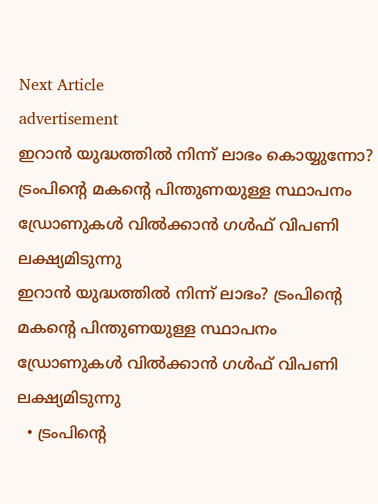Next Article
advertisement
ഇറാൻ യുദ്ധത്തിൽ നിന്ന് ലാഭം കൊയ്യുന്നോ? ട്രംപിന്റെ മകൻ്റെ പിന്തുണയുള്ള സ്ഥാപനം ഡ്രോണുകൾ വിൽക്കാൻ ഗൾഫ് വിപണി ലക്ഷ്യമിടുന്നു
ഇറാൻ യുദ്ധത്തിൽ നിന്ന് ലാഭം? ട്രംപിന്റെ മകൻ്റെ പിന്തുണയുള്ള സ്ഥാപനം ഡ്രോണുകൾ വിൽക്കാൻ ഗൾഫ് വിപണി ലക്ഷ്യമിടുന്നു
  • ട്രംപിന്റെ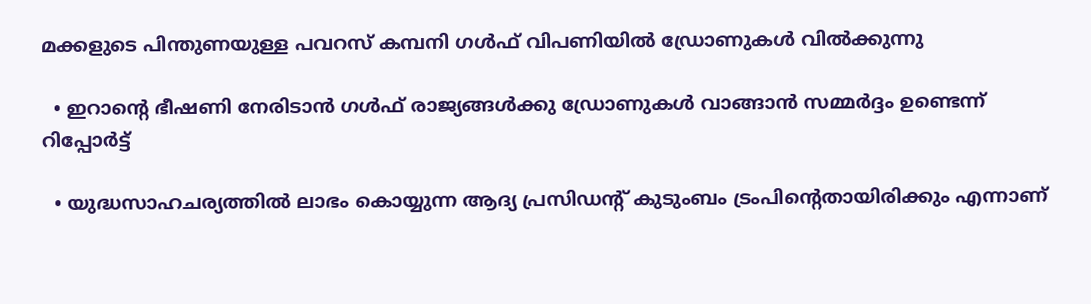മക്കളുടെ പിന്തുണയുള്ള പവറസ് കമ്പനി ഗൾഫ് വിപണിയിൽ ഡ്രോണുകൾ വിൽക്കുന്നു

  • ഇറാന്റെ ഭീഷണി നേരിടാൻ ഗൾഫ് രാജ്യങ്ങൾക്കു ഡ്രോണുകൾ വാങ്ങാൻ സമ്മർദ്ദം ഉണ്ടെന്ന് റിപ്പോർട്ട്

  • യുദ്ധസാഹചര്യത്തിൽ ലാഭം കൊയ്യുന്ന ആദ്യ പ്രസിഡന്റ് കുടുംബം ട്രംപിന്റെതായിരിക്കും എന്നാണ്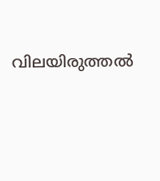വിലയിരുത്തൽ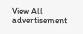View All
advertisement